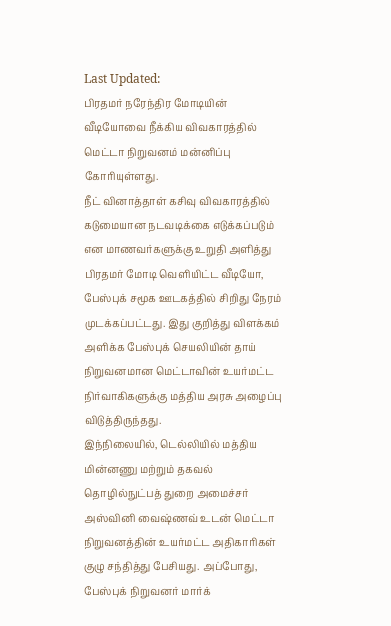Last Updated:
பிரதமர் நரேந்திர மோடியின் வீடியோவை நீக்கிய விவகாரத்தில் மெட்டா நிறுவனம் மன்னிப்பு கோரியுள்ளது.
நீட் வினாத்தாள் கசிவு விவகாரத்தில் கடுமையான நடவடிக்கை எடுக்கப்படும் என மாணவர்களுக்கு உறுதி அளித்து பிரதமர் மோடி வெளியிட்ட வீடியோ, பேஸ்புக் சமூக ஊடகத்தில் சிறிது நேரம் முடக்கப்பட்டது. இது குறித்து விளக்கம் அளிக்க பேஸ்புக் செயலியின் தாய் நிறுவனமான மெட்டாவின் உயர்மட்ட நிர்வாகிகளுக்கு மத்திய அரசு அழைப்பு விடுத்திருந்தது.
இந்நிலையில், டெல்லியில் மத்திய மின்னணு மற்றும் தகவல் தொழில்நுட்பத் துறை அமைச்சர் அஸ்வினி வைஷ்ணவ் உடன் மெட்டா நிறுவனத்தின் உயர்மட்ட அதிகாரிகள் குழு சந்தித்து பேசியது. அப்போது, பேஸ்புக் நிறுவனர் மார்க்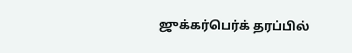ஜுக்கர்பெர்க் தரப்பில்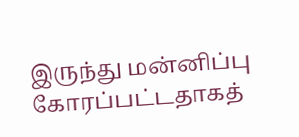இருந்து மன்னிப்பு கோரப்பட்டதாகத்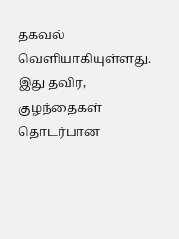தகவல் வெளியாகியுள்ளது.
இது தவிர, குழந்தைகள் தொடர்பான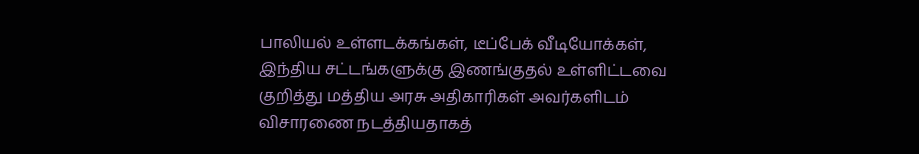பாலியல் உள்ளடக்கங்கள், டீப்பேக் வீடியோக்கள், இந்திய சட்டங்களுக்கு இணங்குதல் உள்ளிட்டவை குறித்து மத்திய அரசு அதிகாரிகள் அவர்களிடம் விசாரணை நடத்தியதாகத்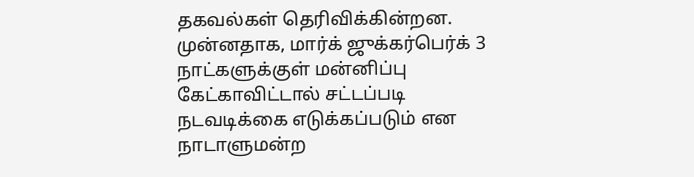தகவல்கள் தெரிவிக்கின்றன. முன்னதாக, மார்க் ஜுக்கர்பெர்க் 3 நாட்களுக்குள் மன்னிப்பு கேட்காவிட்டால் சட்டப்படி நடவடிக்கை எடுக்கப்படும் என நாடாளுமன்ற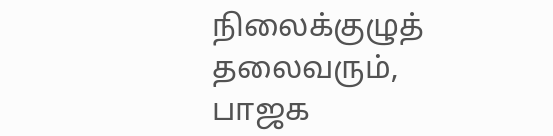நிலைக்குழுத் தலைவரும், பாஜக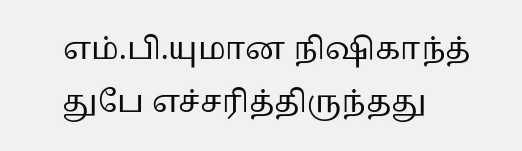எம்.பி.யுமான நிஷிகாந்த் துபே எச்சரித்திருந்தது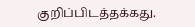குறிப்பிடத்தக்கது.